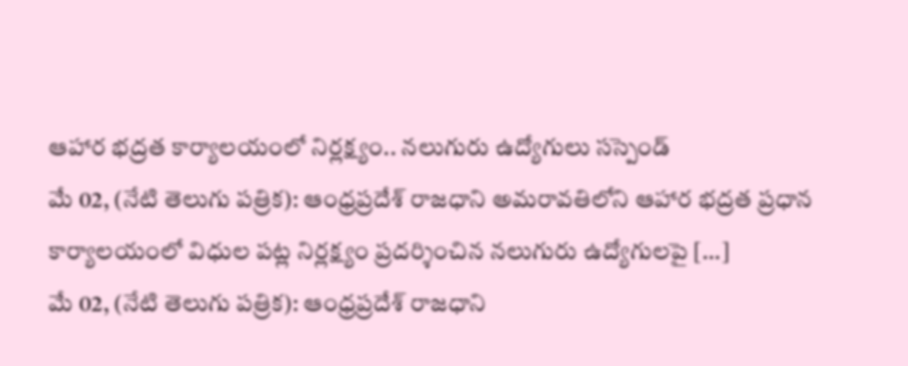ఆహార భద్రత కార్యాలయంలో నిర్లక్ష్యం.. నలుగురు ఉద్యోగులు సస్పెండ్
మే 02, (నేటి తెలుగు పత్రిక): ఆంధ్రప్రదేశ్ రాజధాని అమరావతిలోని ఆహార భద్రత ప్రధాన కార్యాలయంలో విధుల పట్ల నిర్లక్ష్యం ప్రదర్శించిన నలుగురు ఉద్యోగులపై […]
మే 02, (నేటి తెలుగు పత్రిక): ఆంధ్రప్రదేశ్ రాజధాని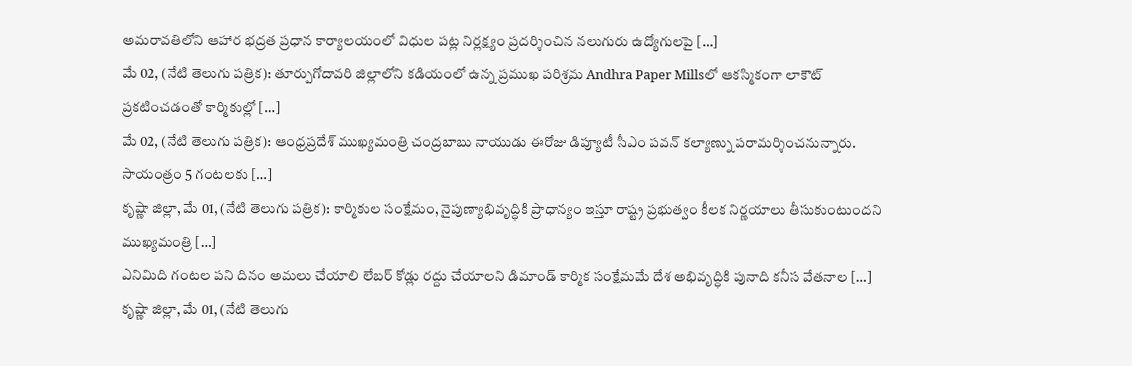అమరావతిలోని ఆహార భద్రత ప్రధాన కార్యాలయంలో విధుల పట్ల నిర్లక్ష్యం ప్రదర్శించిన నలుగురు ఉద్యోగులపై […]
మే 02, (నేటి తెలుగు పత్రిక): తూర్పుగోదావరి జిల్లాలోని కడియంలో ఉన్న ప్రముఖ పరిశ్రమ Andhra Paper Millsలో ఆకస్మికంగా లాకౌట్ ప్రకటించడంతో కార్మికుల్లో […]
మే 02, (నేటి తెలుగు పత్రిక): ఆంధ్రప్రదేశ్ ముఖ్యమంత్రి చంద్రబాబు నాయుడు ఈరోజు డిప్యూటీ సీఎం పవన్ కల్యాణ్ను పరామర్శించనున్నారు. సాయంత్రం 5 గంటలకు […]
కృష్ణా జిల్లా, మే 01, (నేటి తెలుగు పత్రిక): కార్మికుల సంక్షేమం, నైపుణ్యాభివృద్ధికి ప్రాధాన్యం ఇస్తూ రాష్ట్ర ప్రభుత్వం కీలక నిర్ణయాలు తీసుకుంటుందని ముఖ్యమంత్రి […]
ఎనిమిది గంటల పని దినం అమలు చేయాలి లేబర్ కోడ్లు రద్దు చేయాలని డిమాండ్ కార్మిక సంక్షేమమే దేశ అభివృద్ధికి పునాది కనీస వేతనాల […]
కృష్ణా జిల్లా, మే 01, (నేటి తెలుగు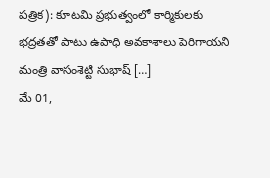పత్రిక): కూటమి ప్రభుత్వంలో కార్మికులకు భద్రతతో పాటు ఉపాధి అవకాశాలు పెరిగాయని మంత్రి వాసంశెట్టి సుభాష్ […]
మే 01,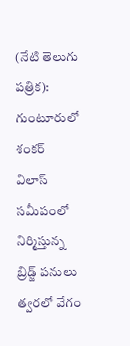(నేటి తెలుగు పత్రిక): గుంటూరులో శంకర్ విలాస్ సమీపంలో నిర్మిస్తున్న బ్రిడ్జ్ పనులు త్వరలో వేగం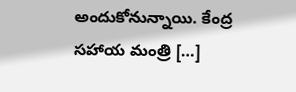అందుకోనున్నాయి. కేంద్ర సహాయ మంత్రి […]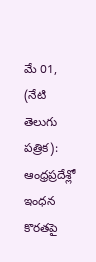మే 01, (నేటి తెలుగు పత్రిక): ఆంధ్రప్రదేశ్లో ఇంధన కొరతపై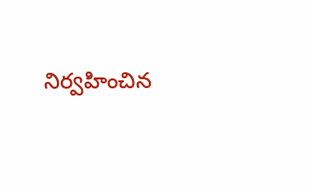నిర్వహించిన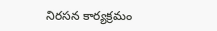నిరసన కార్యక్రమం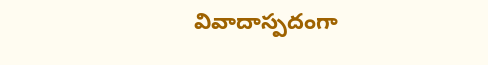వివాదాస్పదంగా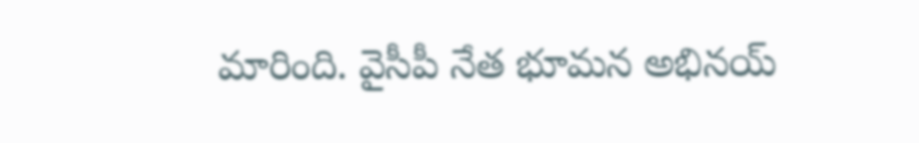మారింది. వైసీపీ నేత భూమన అభినయ్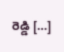రెడ్డి […]